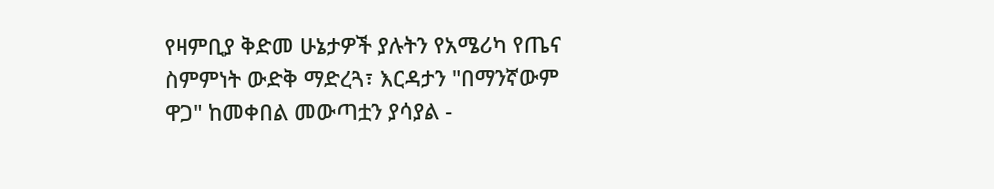የዛምቢያ ቅድመ ሁኔታዎች ያሉትን የአሜሪካ የጤና ስምምነት ውድቅ ማድረጓ፣ እርዳታን "በማንኛውም ዋጋ" ከመቀበል መውጣቷን ያሳያል -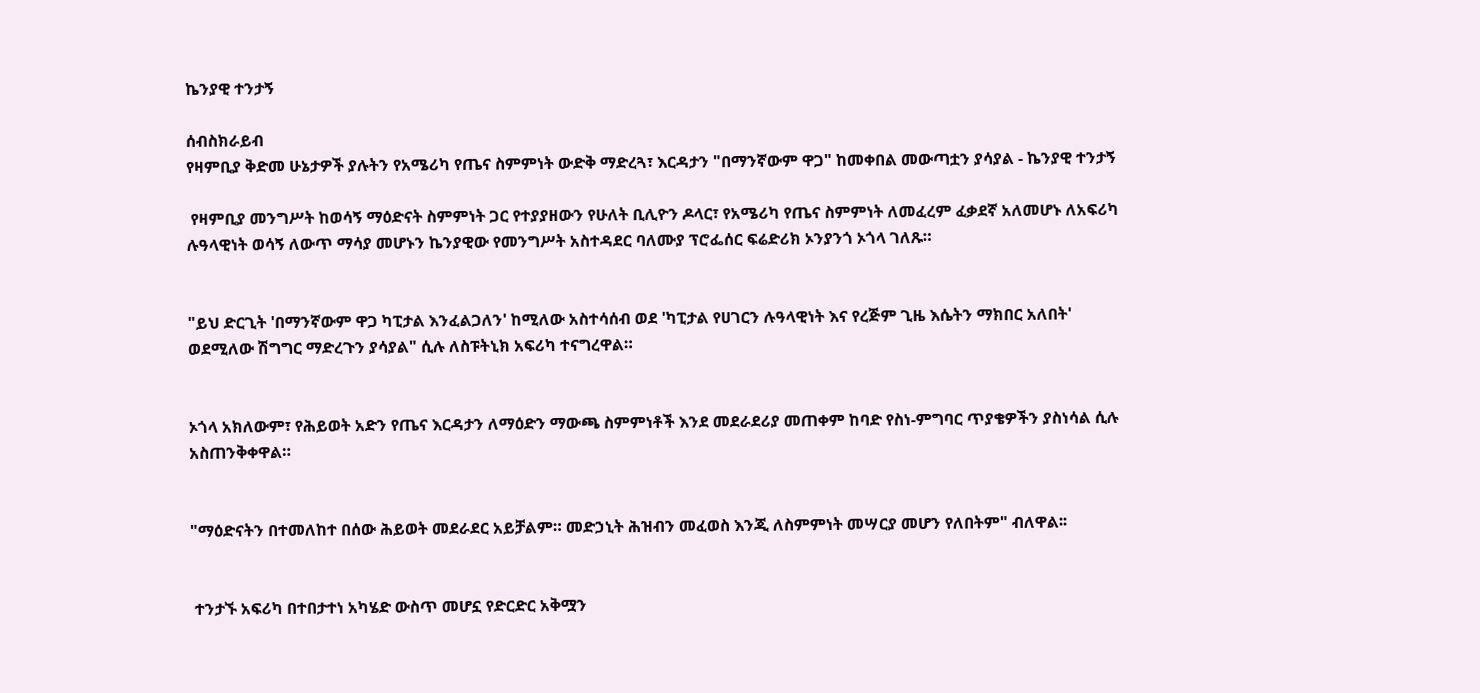ኬንያዊ ተንታኝ

ሰብስክራይብ
የዛምቢያ ቅድመ ሁኔታዎች ያሉትን የአሜሪካ የጤና ስምምነት ውድቅ ማድረጓ፣ እርዳታን "በማንኛውም ዋጋ" ከመቀበል መውጣቷን ያሳያል - ኬንያዊ ተንታኝ

 የዛምቢያ መንግሥት ከወሳኝ ማዕድናት ስምምነት ጋር የተያያዘውን የሁለት ቢሊዮን ዶላር፣ የአሜሪካ የጤና ስምምነት ለመፈረም ፈቃደኛ አለመሆኑ ለአፍሪካ ሉዓላዊነት ወሳኝ ለውጥ ማሳያ መሆኑን ኬንያዊው የመንግሥት አስተዳደር ባለሙያ ፕሮፌሰር ፍሬድሪክ ኦንያንጎ ኦጎላ ገለጹ።


"ይህ ድርጊት 'በማንኛውም ዋጋ ካፒታል እንፈልጋለን' ከሚለው አስተሳሰብ ወደ 'ካፒታል የሀገርን ሉዓላዊነት እና የረጅም ጊዜ እሴትን ማክበር አለበት' ወደሚለው ሽግግር ማድረጉን ያሳያል" ሲሉ ለስፑትኒክ አፍሪካ ተናግረዋል።


ኦጎላ አክለውም፣ የሕይወት አድን የጤና እርዳታን ለማዕድን ማውጫ ስምምነቶች እንደ መደራደሪያ መጠቀም ከባድ የስነ-ምግባር ጥያቄዎችን ያስነሳል ሲሉ አስጠንቅቀዋል።


"ማዕድናትን በተመለከተ በሰው ሕይወት መደራደር አይቻልም። መድኃኒት ሕዝብን መፈወስ እንጂ ለስምምነት መሣርያ መሆን የለበትም" ብለዋል፡፡


 ተንታኙ አፍሪካ በተበታተነ አካሄድ ውስጥ መሆኗ የድርድር አቅሟን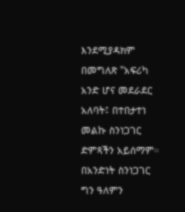እንደሚያዳክም በመግለጽ "አፍሪካ አንድ ሆና መደራደር አለባት፤ በተበታተነ መልኩ ስንነጋገር ድምጻችን አይሰማም። በአንድነት ስንነጋገር ግን ዓለምን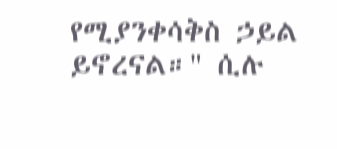የሚያንቀሳቅስ ኃይል ይኖረናል።" ሲሉ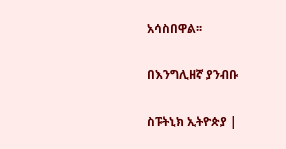አሳስበዋል፡፡

በእንግሊዘኛ ያንብቡ

ስፑትኒክ ኢትዮጵያ |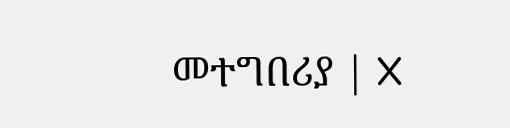መተግበሪያ | X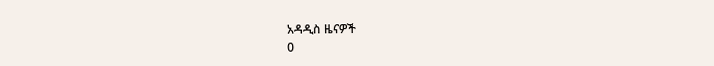አዳዲስ ዜናዎች
0